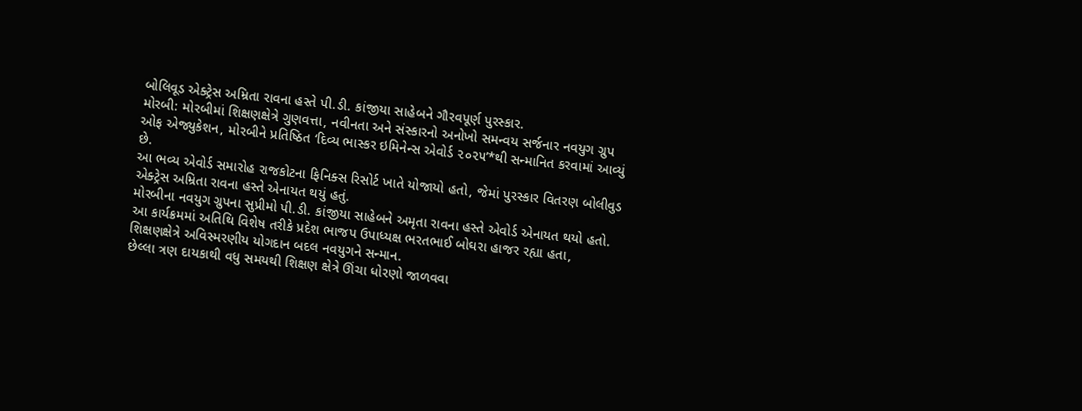બોલિવૂડ એક્ટ્રેસ અમ્રિતા રાવના હસ્તે પી.ડી. કાંજીયા સાહેબને ગૌરવપૂર્ણ પુરસ્કાર.
મોરબી: મોરબીમાં શિક્ષણક્ષેત્રે ગુણવત્તા, નવીનતા અને સંસ્કારનો અનોખો સમન્વય સર્જનાર નવયુગ ગ્રુપ ઓફ એજ્યુકેશન, મોરબીને પ્રતિષ્ઠિત ‘દિવ્ય ભાસ્કર ઇમિનેન્સ એવોર્ડ ૨૦૨૫’*થી સન્માનિત કરવામાં આવ્યું છે.
આ ભવ્ય એવોર્ડ સમારોહ રાજકોટના ફિનિક્સ રિસોર્ટ ખાતે યોજાયો હતો, જેમાં પુરસ્કાર વિતરણ બોલીવુડ એક્ટ્રેસ અમ્રિતા રાવના હસ્તે એનાયત થયું હતું.
મોરબીના નવયુગ ગ્રુપના સુપ્રીમો પી.ડી. કાંજીયા સાહેબને અમૃતા રાવના હસ્તે એવોર્ડ એનાયત થયો હતો.
આ કાર્યક્રમમાં અતિથિ વિશેષ તરીકે પ્રદેશ ભાજપ ઉપાધ્યક્ષ ભરતભાઈ બોઘરા હાજર રહ્યા હતા,
શિક્ષણક્ષેત્રે અવિસ્મરણીય યોગદાન બદલ નવયુગને સન્માન.
છેલ્લા ત્રણ દાયકાથી વધુ સમયથી શિક્ષણ ક્ષેત્રે ઊંચા ધોરણો જાળવવા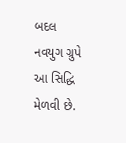બદલ નવયુગ ગ્રુપે આ સિદ્ધિ મેળવી છે.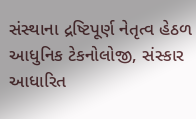સંસ્થાના દ્રષ્ટિપૂર્ણ નેતૃત્વ હેઠળ આધુનિક ટેકનોલોજી, સંસ્કાર આધારિત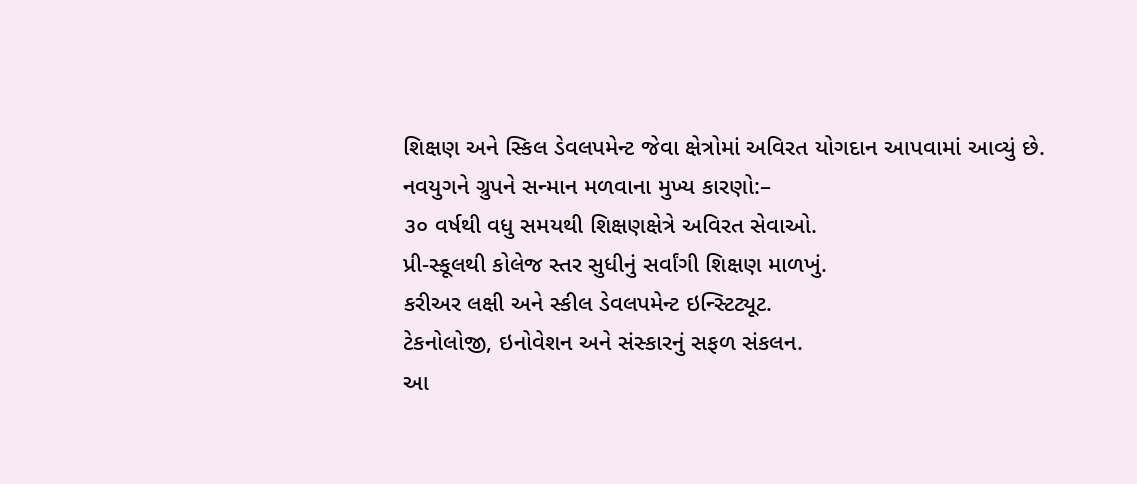શિક્ષણ અને સ્કિલ ડેવલપમેન્ટ જેવા ક્ષેત્રોમાં અવિરત યોગદાન આપવામાં આવ્યું છે.
નવયુગને ગ્રુપને સન્માન મળવાના મુખ્ય કારણો:–
૩૦ વર્ષથી વધુ સમયથી શિક્ષણક્ષેત્રે અવિરત સેવાઓ.
પ્રી-સ્કૂલથી કોલેજ સ્તર સુધીનું સર્વાંગી શિક્ષણ માળખું.
કરીઅર લક્ષી અને સ્કીલ ડેવલપમેન્ટ ઇન્સ્ટિટ્યૂટ.
ટેકનોલોજી, ઇનોવેશન અને સંસ્કારનું સફળ સંકલન.
આ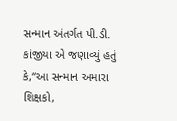સન્માન અંતર્ગત પી.ડી. કાંજીયા એ જણાવ્યું હતું કે,“આ સન્માન અમારા શિક્ષકો,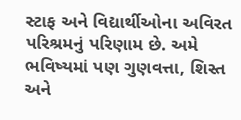સ્ટાફ અને વિદ્યાર્થીઓના અવિરત પરિશ્રમનું પરિણામ છે. અમે ભવિષ્યમાં પણ ગુણવત્તા, શિસ્ત અને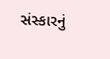સંસ્કારનું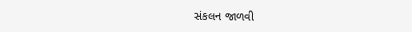સંકલન જાળવી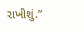રાખીશું.”